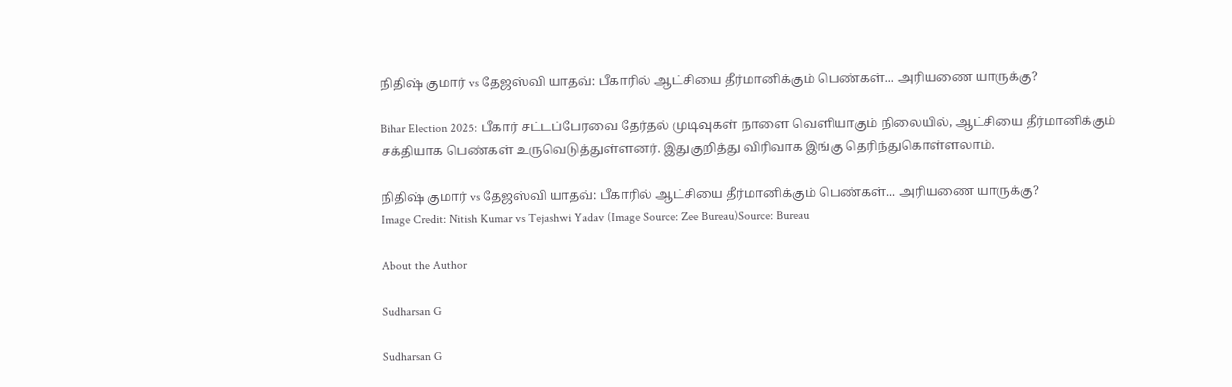நிதிஷ் குமார் vs தேஜஸ்வி யாதவ்: பீகாரில் ஆட்சியை தீர்மானிக்கும் பெண்கள்... அரியணை யாருக்கு?

Bihar Election 2025: பீகார் சட்டப்பேரவை தேர்தல் முடிவுகள் நாளை வெளியாகும் நிலையில், ஆட்சியை தீர்மானிக்கும் சக்தியாக பெண்கள் உருவெடுத்துள்ளனர். இதுகுறித்து விரிவாக இங்கு தெரிந்துகொள்ளலாம்.

நிதிஷ் குமார் vs தேஜஸ்வி யாதவ்: பீகாரில் ஆட்சியை தீர்மானிக்கும் பெண்கள்... அரியணை யாருக்கு?
Image Credit: Nitish Kumar vs Tejashwi Yadav (Image Source: Zee Bureau)Source: Bureau

About the Author

Sudharsan G

Sudharsan G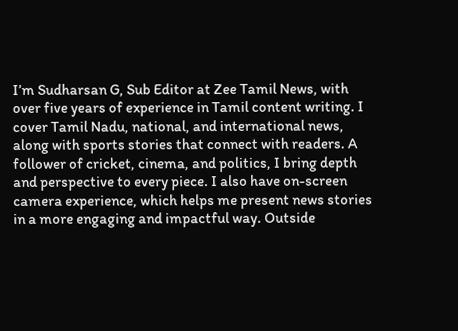I’m Sudharsan G, Sub Editor at Zee Tamil News, with over five years of experience in Tamil content writing. I cover Tamil Nadu, national, and international news, along with sports stories that connect with readers. A follower of cricket, cinema, and politics, I bring depth and perspective to every piece. I also have on-screen camera experience, which helps me present news stories in a more engaging and impactful way. Outside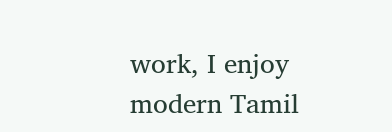work, I enjoy modern Tamil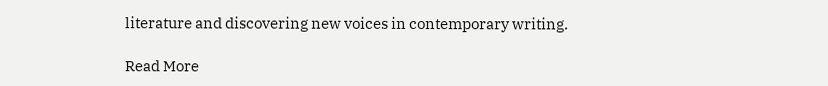literature and discovering new voices in contemporary writing.

Read More